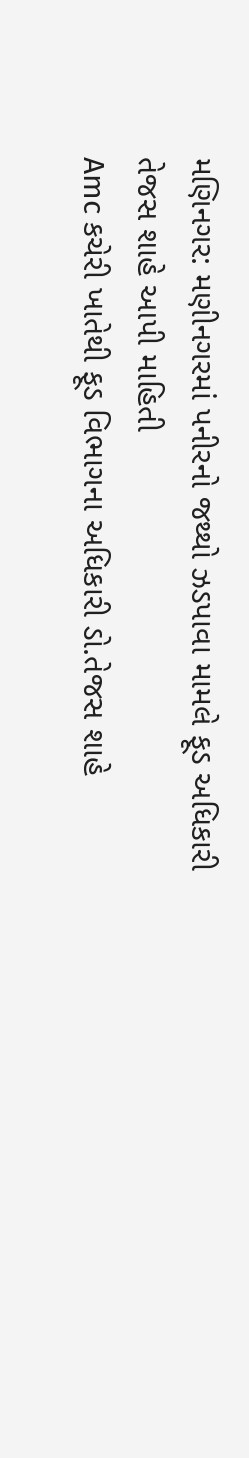મણિનગર: મણીનગરમાં પનીરનો જથ્થો ઝડપાવા મામલે ફૂડ અધિકારી તેજસ શાહે આપી માહિતી
Amc કચેરી ખાતેથી ફૂડ વિભાગના અધિકારી ડો.તેજસ શાહે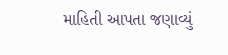માહિતી આપતા જણાવ્યું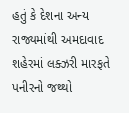હતું કે દેશના અન્ય રાજ્યમાંથી અમદાવાદ શહેરમાં લક્ઝરી મારફતે પનીરનો જથ્થો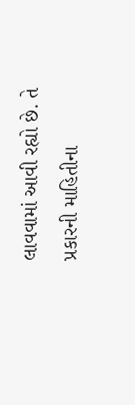લાવવામાં આવી રહ્યો છે. તે પ્રકારની માહિતીના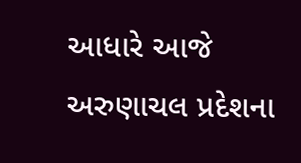આધારે આજે અરુણાચલ પ્રદેશના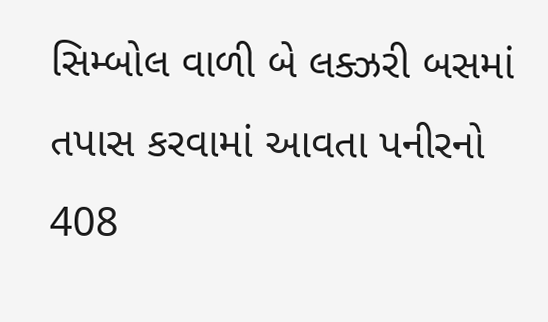સિમ્બોલ વાળી બે લક્ઝરી બસમાં તપાસ કરવામાં આવતા પનીરનો 408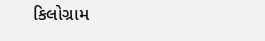કિલોગ્રામ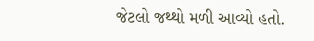જેટલો જથ્થો મળી આવ્યો હતો.